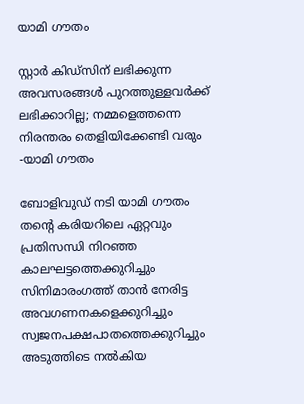യാമി ഗൗതം

സ്റ്റാർ കിഡ്സിന് ലഭിക്കുന്ന അവസരങ്ങൾ പുറത്തുള്ളവർക്ക് ലഭിക്കാറില്ല; നമ്മളെത്തന്നെ നിരന്തരം തെളിയിക്കേണ്ടി വരും -യാമി ഗൗതം

ബോളിവുഡ് നടി യാമി ഗൗതം തന്റെ കരിയറിലെ ഏറ്റവും പ്രതിസന്ധി നിറഞ്ഞ കാലഘട്ടത്തെക്കുറിച്ചും സിനിമാരംഗത്ത് താൻ നേരിട്ട അവഗണനകളെക്കുറിച്ചും സ്വജനപക്ഷപാതത്തെക്കുറിച്ചും അടുത്തിടെ നൽകിയ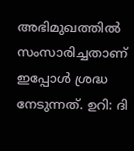അഭിമുഖത്തിൽ സംസാരിച്ചതാണ് ഇപ്പോൾ ശ്രദ്ധ നേടുന്നത്. ഉറി: ദി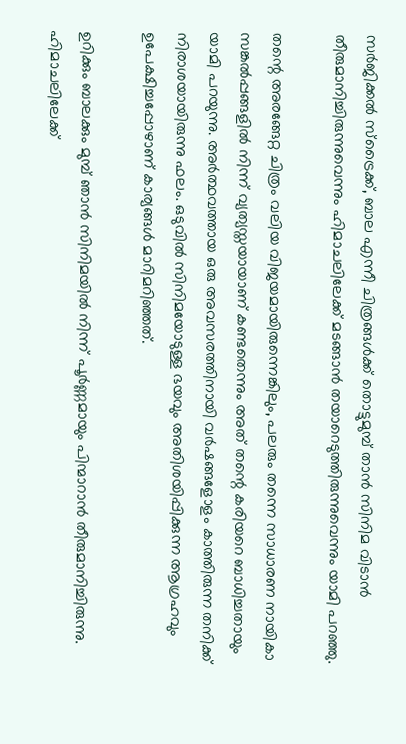സർജിക്കൽ സ്ട്രൈക്ക്, ബാല എന്നീ ചിത്രങ്ങൾക്ക് തൊട്ടുമുമ്പ് താൻ സിനിമ വിടാൻ തീരുമാനിച്ചിരുന്നുവെന്നും ഹിമാചലിലേക്ക് മടങ്ങാൻ തയാറെടുത്തിരുന്നുവെന്നും യാമി പറഞ്ഞു.

തന്റെ അരങ്ങേറ്റ ചിത്രം വലിയ വിജയമായിരുന്നെങ്കിലും, പലരും തന്നെ സാധാരണ നായികാ സങ്കൽപ്പങ്ങളിൽ നിന്ന് വ്യത്യസ്തയായാണ് കണ്ടതെന്നും അത് തന്റെ കരിയറെ ബാധിച്ചതായും യാമി പറയുന്നു. അർത്ഥവത്തായ ഒരു അവസരത്തിനായി വർഷങ്ങളോളം കാത്തിരുന്ന തനിക്ക് നിരാശയായിരുന്നു ഫലം. ഒടുവിൽ സിനിമയോടുള്ള ഭയവും അതിശയിപ്പിക്കുന്ന ആഗ്രഹവും ഉപേക്ഷിച്ചപ്പോഴാണ് കാര്യങ്ങൾ മാറിമറിഞ്ഞത്.

ഉറിക്കും ബാലക്കും മുമ്പ് ഞാൻ സിനിമയിൽ നിന്ന് പൂർണ്ണമായും പിന്മാറാൻ തീരുമാനിച്ചിരുന്നു. ഹിമാചലിലേക്ക്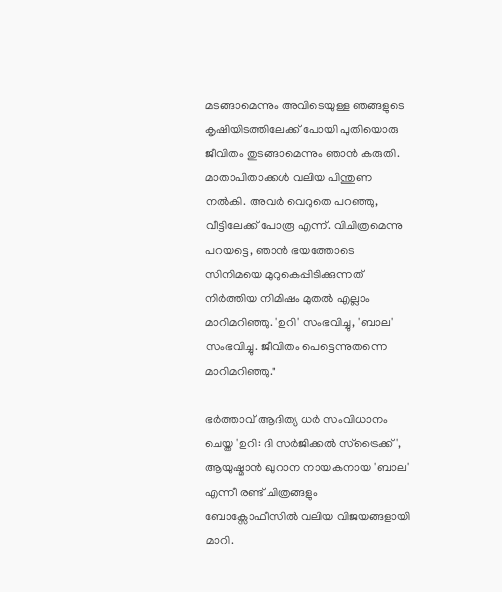മടങ്ങാമെന്നും അവിടെയുള്ള ഞങ്ങളുടെ കൃഷിയിടത്തിലേക്ക് പോയി പുതിയൊരു ജീവിതം തുടങ്ങാമെന്നും ഞാൻ കരുതി. മാതാപിതാക്കൾ വലിയ പിന്തുണ നൽകി. അവർ വെറുതെ പറഞ്ഞു, വീട്ടിലേക്ക് പോരൂ എന്ന്. വിചിത്രമെന്നു പറയട്ടെ, ഞാൻ ഭയത്തോടെ സിനിമയെ മുറുകെപ്പിടിക്കുന്നത് നിർത്തിയ നിമിഷം മുതൽ എല്ലാം മാറിമറിഞ്ഞു. 'ഉറി' സംഭവിച്ചു, 'ബാല' സംഭവിച്ചു. ജീവിതം പെട്ടെന്നുതന്നെ മാറിമറിഞ്ഞു."

ഭർത്താവ് ആദിത്യ ധർ സംവിധാനം ചെയ്ത 'ഉറി: ദി സർജിക്കൽ സ്ട്രൈക്ക്', ആയുഷ്മാൻ ഖുറാന നായകനായ 'ബാല' എന്നീ രണ്ട് ചിത്രങ്ങളും ബോക്സോഫീസിൽ വലിയ വിജയങ്ങളായി മാറി.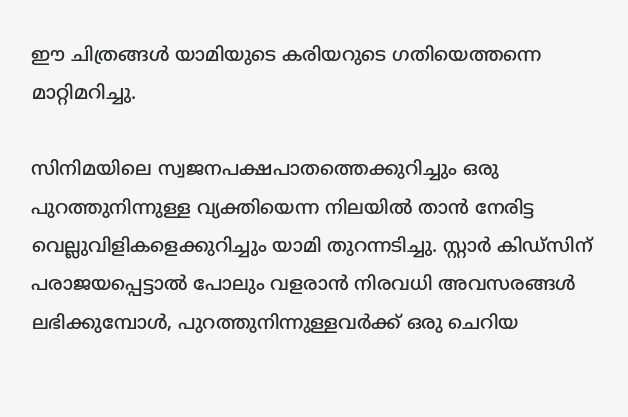ഈ ചിത്രങ്ങൾ യാമിയുടെ കരിയറുടെ ഗതിയെത്തന്നെ മാറ്റിമറിച്ചു.

സിനിമയിലെ സ്വജനപക്ഷപാതത്തെക്കുറിച്ചും ഒരു പുറത്തുനിന്നുള്ള വ്യക്തിയെന്ന നിലയിൽ താൻ നേരിട്ട വെല്ലുവിളികളെക്കുറിച്ചും യാമി തുറന്നടിച്ചു. സ്റ്റാർ കിഡ്സിന് പരാജയപ്പെട്ടാൽ പോലും വളരാൻ നിരവധി അവസരങ്ങൾ ലഭിക്കുമ്പോൾ, പുറത്തുനിന്നുള്ളവർക്ക് ഒരു ചെറിയ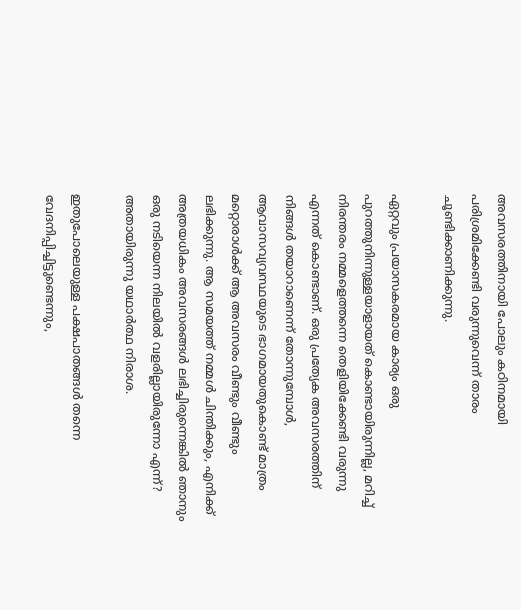അവസരത്തിനായി പോലും കഠിനമായി പരിശ്രമിക്കേണ്ടി വരുന്നുവെന്ന് താരം ചൂണ്ടിക്കാണിക്കുന്നു.

ഏറ്റവും പ്രയാസകരമായ കാര്യം ഒരു പുറത്തുനിന്നുള്ളയാളായത് കൊണ്ടായിരുന്നില്ല, മറിച്ച് നിരന്തരം നമ്മളെത്തന്നെ തെളിയിക്കേണ്ടി വരുന്നു എന്നത് കൊണ്ടാണ്. ഒരു പ്രത്യേക അവസരത്തിന് നിങ്ങൾ തയാറാണെന്ന് തോന്നുമ്പോൾ, ആവാസവ്യവസ്ഥയുടെ ഭാഗമായതുകൊണ്ട് മാത്രം മറ്റൊരാൾക്ക് ആ അവസരം വീണ്ടും വീണ്ടും ലഭിക്കുന്നു. ആ സമയത്ത് നമ്മൾ ചിന്തിക്കും, എനിക്ക് അത്രയധികം അവസരങ്ങൾ ലഭിച്ചിരുന്നെങ്കിൽ ഞാനും ഒരു നടിയെന്ന നിലയിൽ വളരില്ലായിരുന്നോ എന്ന്? അതായിരുന്നു യഥാർത്ഥ നിരാശ.

ഇതുപോലെയുള്ള പക്ഷപാതങ്ങൾ തന്നെ വേദനിപ്പിച്ചിട്ടുണ്ടെന്നും,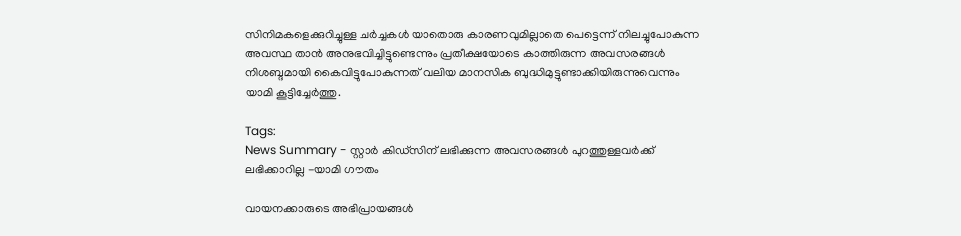സിനിമകളെക്കുറിച്ചുള്ള ചർച്ചകൾ യാതൊരു കാരണവുമില്ലാതെ പെട്ടെന്ന് നിലച്ചുപോകുന്ന അവസ്ഥ താൻ അനുഭവിച്ചിട്ടുണ്ടെന്നും പ്രതീക്ഷയോടെ കാത്തിരുന്ന അവസരങ്ങൾ നിശബ്ദമായി കൈവിട്ടുപോകുന്നത് വലിയ മാനസിക ബുദ്ധിമുട്ടുണ്ടാക്കിയിരുന്നുവെന്നും യാമി കൂട്ടിച്ചേർത്തു.

Tags:
News Summary - സ്റ്റാർ കിഡ്സിന് ലഭിക്കുന്ന അവസരങ്ങൾ പുറത്തുള്ളവർക്ക് ലഭിക്കാറില്ല -യാമി ഗൗതം

വായനക്കാരുടെ അഭിപ്രായങ്ങള്‍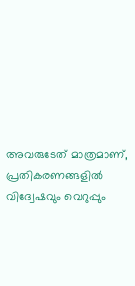അവരുടേത് മാത്രമാണ്, പ്രതികരണങ്ങളിൽ വിദ്വേഷവും വെറുപ്പും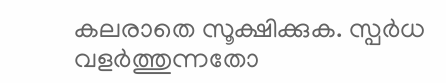കലരാതെ സൂക്ഷിക്കുക. സ്പർധ വളർത്തുന്നതോ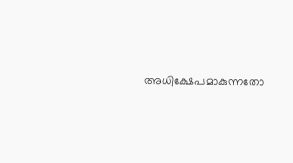അധിക്ഷേപമാകുന്നതോ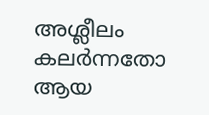അശ്ലീലം കലർന്നതോ ആയ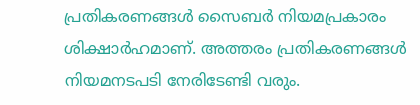പ്രതികരണങ്ങൾ സൈബർ നിയമപ്രകാരം ശിക്ഷാർഹമാണ്. അത്തരം പ്രതികരണങ്ങൾ നിയമനടപടി നേരിടേണ്ടി വരും.